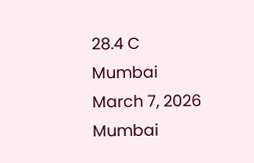28.4 C
Mumbai
March 7, 2026
Mumbai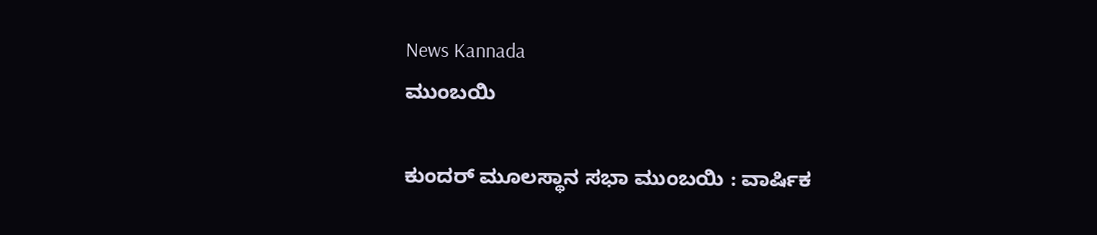News Kannada
ಮುಂಬಯಿ

ಕುಂದರ್ ಮೂಲಸ್ಥಾನ ಸಭಾ ಮುಂಬಯಿ : ವಾರ್ಷಿಕ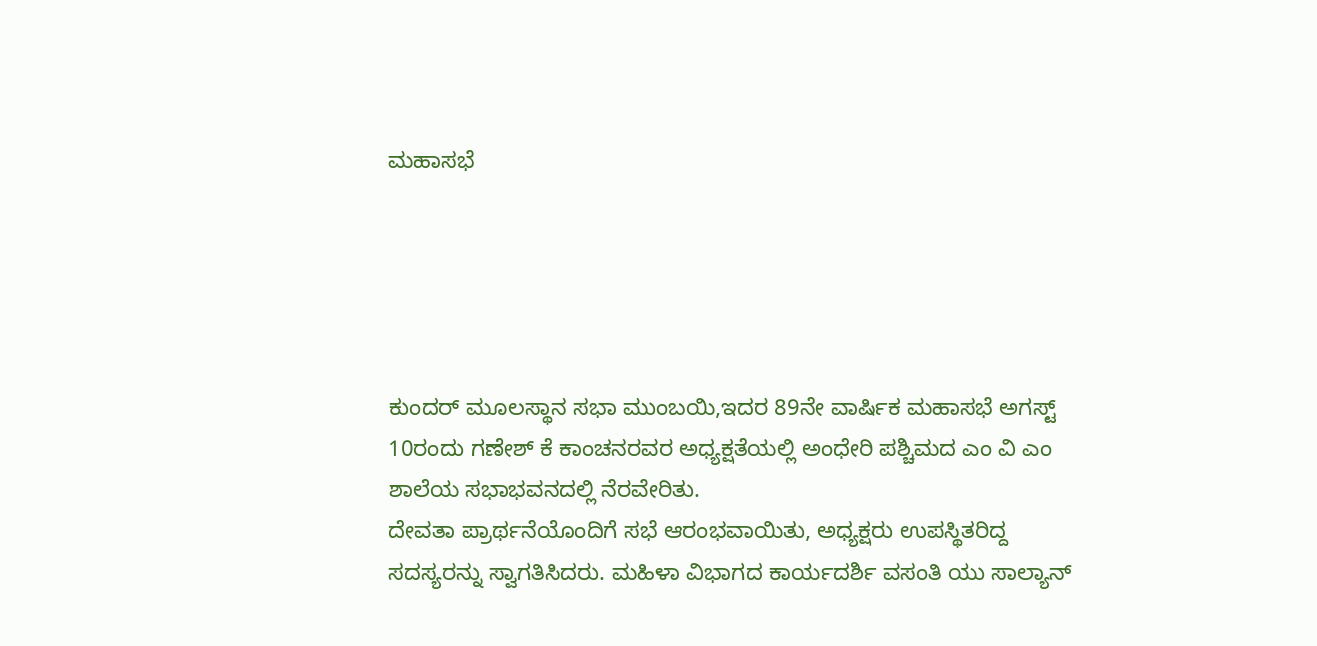ಮಹಾಸಭೆ





ಕುಂದರ್ ಮೂಲಸ್ಥಾನ ಸಭಾ ಮುಂಬಯಿ,ಇದರ 89ನೇ ವಾರ್ಷಿಕ ಮಹಾಸಭೆ ಅಗಸ್ಟ್ 10ರಂದು ಗಣೇಶ್ ಕೆ ಕಾಂಚನರವರ ಅಧ್ಯಕ್ಷತೆಯಲ್ಲಿ ಅಂಧೇರಿ ಪಶ್ಚಿಮದ ಎಂ ವಿ ಎಂ ಶಾಲೆಯ ಸಭಾಭವನದಲ್ಲಿ ನೆರವೇರಿತು.
ದೇವತಾ ಪ್ರಾರ್ಥನೆಯೊಂದಿಗೆ ಸಭೆ ಆರಂಭವಾಯಿತು, ಅಧ್ಯಕ್ಷರು ಉಪಸ್ಥಿತರಿದ್ದ ಸದಸ್ಯರನ್ನು ಸ್ವಾಗತಿಸಿದರು. ಮಹಿಳಾ ವಿಭಾಗದ ಕಾರ್ಯದರ್ಶಿ ವಸಂತಿ ಯು ಸಾಲ್ಯಾನ್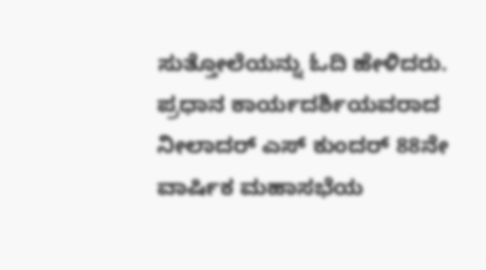ಸುತ್ತೋಲೆಯನ್ನು ಓದಿ ಹೇಳಿದರು.
ಪ್ರಧಾನ ಕಾರ್ಯದರ್ಶಿಯವರಾದ ನೀಲಾದರ್ ಎಸ್ ಕುಂದರ್ 88ನೇ ವಾರ್ಷಿಕ ಮಹಾಸಭೆಯ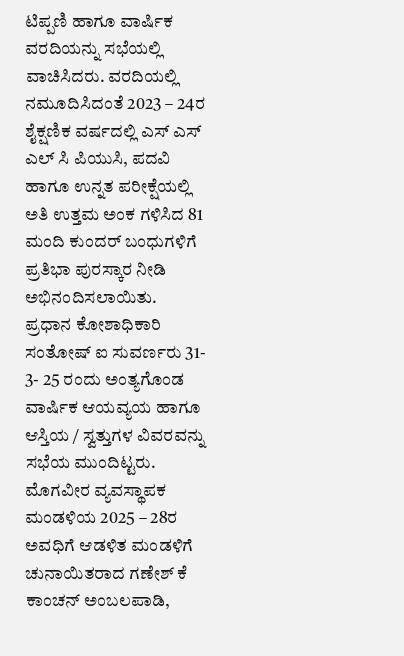ಟಿಪ್ಪಣಿ ಹಾಗೂ ವಾರ್ಷಿಕ ವರದಿಯನ್ನು ಸಭೆಯಲ್ಲಿ ವಾಚಿಸಿದರು. ವರದಿಯಲ್ಲಿ ನಮೂದಿಸಿದಂತೆ 2023 – 24ರ ಶೈಕ್ಷಣಿಕ ವರ್ಷದಲ್ಲಿ ಎಸ್ ಎಸ್ ಎಲ್ ಸಿ ಪಿಯುಸಿ, ಪದವಿ ಹಾಗೂ ಉನ್ನತ ಪರೀಕ್ಷೆಯಲ್ಲಿ ಅತಿ ಉತ್ತಮ ಅಂಕ ಗಳಿಸಿದ 81 ಮಂದಿ ಕುಂದರ್ ಬಂಧುಗಳಿಗೆ ಪ್ರತಿಭಾ ಪುರಸ್ಕಾರ ನೀಡಿ ಅಭಿನಂದಿಸಲಾಯಿತು.
ಪ್ರಧಾನ ಕೋಶಾಧಿಕಾರಿ ಸಂತೋಷ್ ಐ ಸುವರ್ಣರು 31- 3- 25 ರಂದು ಅಂತ್ಯಗೊಂಡ ವಾರ್ಷಿಕ ಆಯವ್ಯಯ ಹಾಗೂ ಆಸ್ತಿಯ / ಸ್ವತ್ತುಗಳ ವಿವರವನ್ನು ಸಭೆಯ ಮುಂದಿಟ್ಟರು.
ಮೊಗವೀರ ವ್ಯವಸ್ಥಾಪಕ ಮಂಡಳಿಯ 2025 – 28ರ ಅವಧಿಗೆ ಆಡಳಿತ ಮಂಡಳಿಗೆ ಚುನಾಯಿತರಾದ ಗಣೇಶ್ ಕೆ ಕಾಂಚನ್ ಅಂಬಲಪಾಡಿ,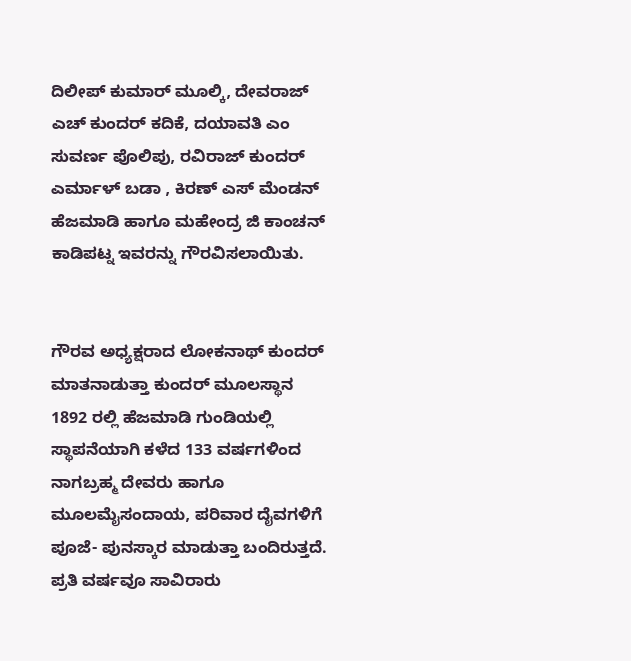ದಿಲೀಪ್ ಕುಮಾರ್ ಮೂಲ್ಕಿ, ದೇವರಾಜ್ ಎಚ್ ಕುಂದರ್ ಕದಿಕೆ, ದಯಾವತಿ ಎಂ ಸುವರ್ಣ ಪೊಲಿಪು, ರವಿರಾಜ್ ಕುಂದರ್ ಎರ್ಮಾಳ್ ಬಡಾ , ಕಿರಣ್ ಎಸ್ ಮೆಂಡನ್ ಹೆಜಮಾಡಿ ಹಾಗೂ ಮಹೇಂದ್ರ ಜಿ ಕಾಂಚನ್ ಕಾಡಿಪಟ್ನ ಇವರನ್ನು ಗೌರವಿಸಲಾಯಿತು.


ಗೌರವ ಅಧ್ಯಕ್ಷರಾದ ಲೋಕನಾಥ್ ಕುಂದರ್ ಮಾತನಾಡುತ್ತಾ ಕುಂದರ್ ಮೂಲಸ್ಥಾನ 1892 ರಲ್ಲಿ ಹೆಜಮಾಡಿ ಗುಂಡಿಯಲ್ಲಿ ಸ್ಥಾಪನೆಯಾಗಿ ಕಳೆದ 133 ವರ್ಷಗಳಿಂದ ನಾಗಬ್ರಹ್ಮ ದೇವರು ಹಾಗೂ ಮೂಲಮೈಸಂದಾಯ, ಪರಿವಾರ ದೈವಗಳಿಗೆ ಪೂಜೆ- ಪುನಸ್ಕಾರ ಮಾಡುತ್ತಾ ಬಂದಿರುತ್ತದೆ. ಪ್ರತಿ ವರ್ಷವೂ ಸಾವಿರಾರು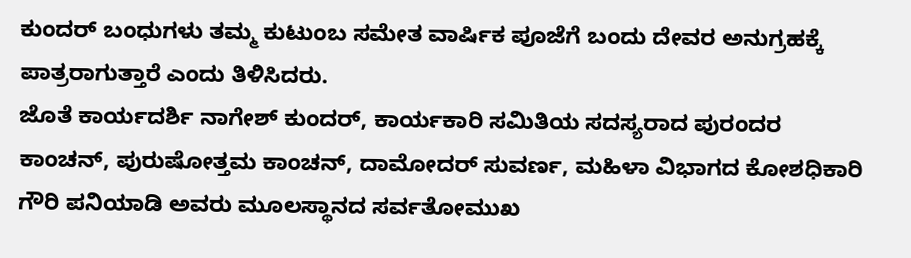ಕುಂದರ್ ಬಂಧುಗಳು ತಮ್ಮ ಕುಟುಂಬ ಸಮೇತ ವಾರ್ಷಿಕ ಪೂಜೆಗೆ ಬಂದು ದೇವರ ಅನುಗ್ರಹಕ್ಕೆ ಪಾತ್ರರಾಗುತ್ತಾರೆ ಎಂದು ತಿಳಿಸಿದರು.
ಜೊತೆ ಕಾರ್ಯದರ್ಶಿ ನಾಗೇಶ್ ಕುಂದರ್, ಕಾರ್ಯಕಾರಿ ಸಮಿತಿಯ ಸದಸ್ಯರಾದ ಪುರಂದರ ಕಾಂಚನ್, ಪುರುಷೋತ್ತಮ ಕಾಂಚನ್, ದಾಮೋದರ್ ಸುವರ್ಣ, ಮಹಿಳಾ ವಿಭಾಗದ ಕೋಶಧಿಕಾರಿ ಗೌರಿ ಪನಿಯಾಡಿ ಅವರು ಮೂಲಸ್ಥಾನದ ಸರ್ವತೋಮುಖ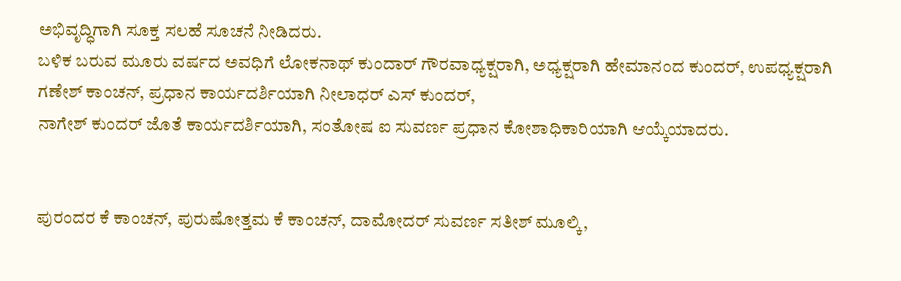ಅಭಿವೃದ್ಧಿಗಾಗಿ ಸೂಕ್ತ ಸಲಹೆ ಸೂಚನೆ ನೀಡಿದರು.
ಬಳಿಕ ಬರುವ ಮೂರು ವರ್ಷದ ಅವಧಿಗೆ ಲೋಕನಾಥ್ ಕುಂದಾರ್ ಗೌರವಾಧ್ಯಕ್ಷರಾಗಿ, ಅಧ್ಯಕ್ಷರಾಗಿ ಹೇಮಾನಂದ ಕುಂದರ್, ಉಪಧ್ಯಕ್ಷರಾಗಿ ಗಣೇಶ್ ಕಾಂಚನ್, ಪ್ರಧಾನ ಕಾರ್ಯದರ್ಶಿಯಾಗಿ ನೀಲಾಧರ್ ಎಸ್ ಕುಂದರ್,
ನಾಗೇಶ್ ಕುಂದರ್ ಜೊತೆ ಕಾರ್ಯದರ್ಶಿಯಾಗಿ, ಸಂತೋಷ ಐ ಸುವರ್ಣ ಪ್ರಧಾನ ಕೋಶಾಧಿಕಾರಿಯಾಗಿ ಆಯ್ಕೆಯಾದರು.


ಪುರಂದರ ಕೆ ಕಾಂಚನ್, ಪುರುಷೋತ್ತಮ ಕೆ ಕಾಂಚನ್, ದಾಮೋದರ್ ಸುವರ್ಣ ಸತೀಶ್ ಮೂಲ್ಕಿ,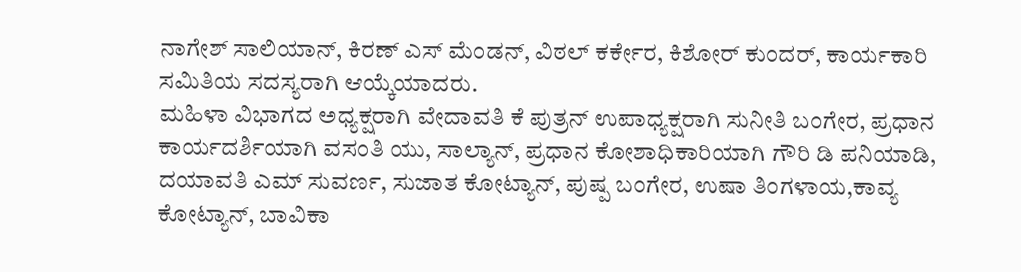ನಾಗೇಶ್ ಸಾಲಿಯಾನ್, ಕಿರಣ್ ಎಸ್ ಮೆಂಡನ್, ವಿಠಲ್ ಕರ್ಕೇರ, ಕಿಶೋರ್ ಕುಂದರ್, ಕಾರ್ಯಕಾರಿ ಸಮಿತಿಯ ಸದಸ್ಯರಾಗಿ ಆಯ್ಕೆಯಾದರು.
ಮಹಿಳಾ ವಿಭಾಗದ ಅಧ್ಯಕ್ಷರಾಗಿ ವೇದಾವತಿ ಕೆ ಪುತ್ರನ್ ಉಪಾಧ್ಯಕ್ಷರಾಗಿ ಸುನೀತಿ ಬಂಗೇರ, ಪ್ರಧಾನ ಕಾರ್ಯದರ್ಶಿಯಾಗಿ ವಸಂತಿ ಯು, ಸಾಲ್ಯಾನ್, ಪ್ರಧಾನ ಕೋಶಾಧಿಕಾರಿಯಾಗಿ ಗೌರಿ ಡಿ ಪನಿಯಾಡಿ, ದಯಾವತಿ ಎಮ್ ಸುವರ್ಣ, ಸುಜಾತ ಕೋಟ್ಯಾನ್, ಪುಷ್ಪ ಬಂಗೇರ, ಉಷಾ ತಿಂಗಳಾಯ,ಕಾವ್ಯ ಕೋಟ್ಯಾನ್, ಬಾವಿಕಾ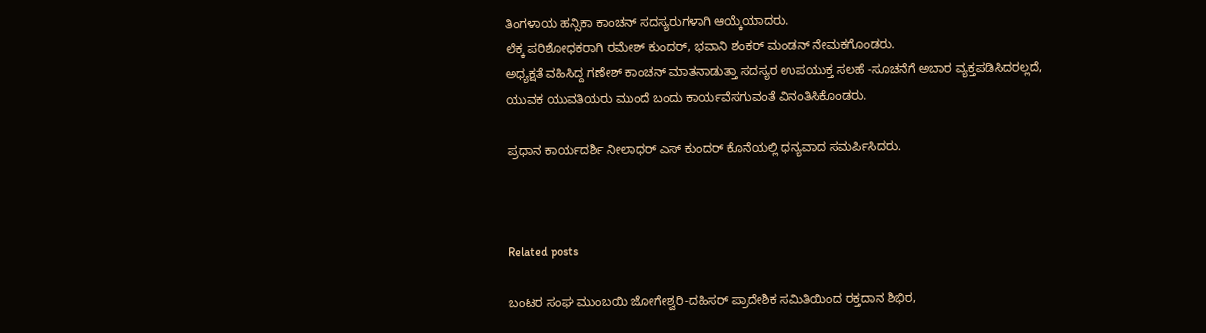ತಿಂಗಳಾಯ ಹನ್ಸಿಕಾ ಕಾಂಚನ್ ಸದಸ್ಯರುಗಳಾಗಿ ಆಯ್ಕೆಯಾದರು.
ಲೆಕ್ಕ ಪರಿಶೋಧಕರಾಗಿ ರಮೇಶ್ ಕುಂದರ್, ಭವಾನಿ ಶಂಕರ್ ಮಂಡನ್ ನೇಮಕಗೊಂಡರು.
ಅಧ್ಯಕ್ಷತೆ ವಹಿಸಿದ್ದ ಗಣೇಶ್ ಕಾಂಚನ್ ಮಾತನಾಡುತ್ತಾ ಸದಸ್ಯರ ಉಪಯುಕ್ತ ಸಲಹೆ -ಸೂಚನೆಗೆ ಅಬಾರ ವ್ಯಕ್ತಪಡಿಸಿದರಲ್ಲದೆ, ಯುವಕ ಯುವತಿಯರು ಮುಂದೆ ಬಂದು ಕಾರ್ಯವೆಸಗುವಂತೆ ವಿನಂತಿಸಿಕೊಂಡರು.

ಪ್ರಧಾನ ಕಾರ್ಯದರ್ಶಿ ನೀಲಾಧರ್ ಎಸ್ ಕುಂದರ್ ಕೊನೆಯಲ್ಲಿ ಧನ್ಯವಾದ ಸಮರ್ಪಿಸಿದರು.



Related posts

ಬಂಟರ ಸಂಘ ಮುಂಬಯಿ ಜೋಗೇಶ್ವರಿ-ದಹಿಸರ್ ಪ್ರಾದೇಶಿಕ ಸಮಿತಿಯಿಂದ ರಕ್ತದಾನ ಶಿಭಿರ,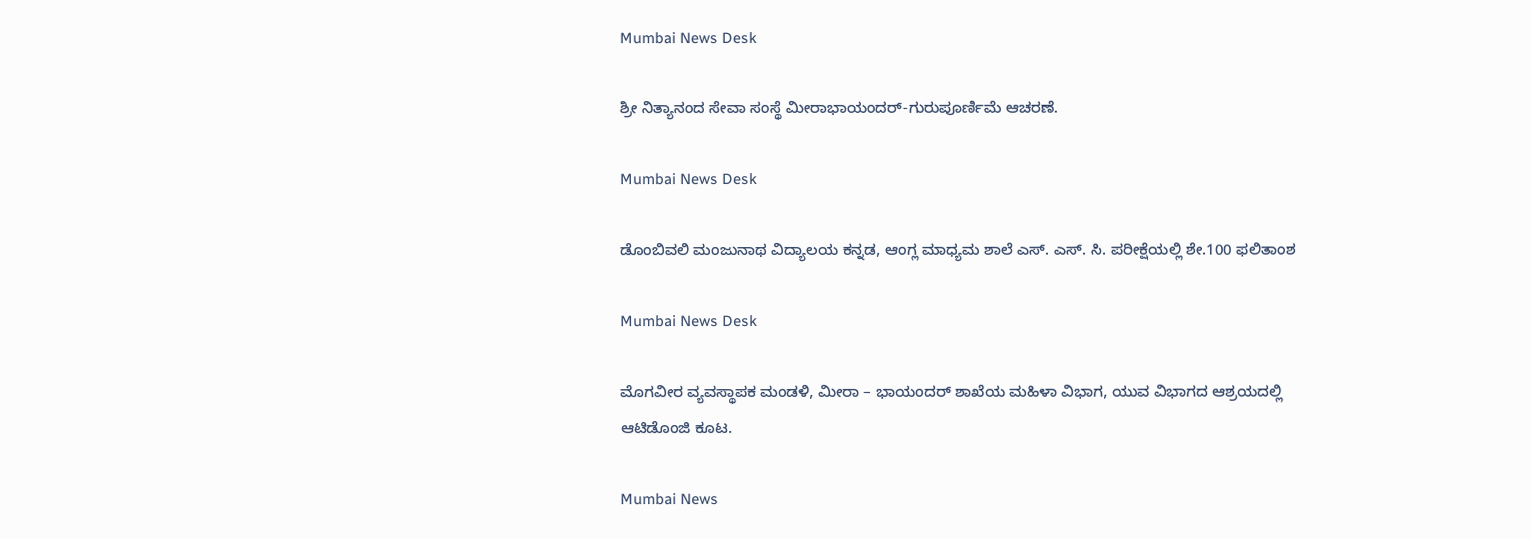Mumbai News Desk

ಶ್ರೀ ನಿತ್ಯಾನಂದ ಸೇವಾ ಸಂಸ್ಥೆ ಮೀರಾಭಾಯಂದರ್-ಗುರುಪೂರ್ಣಿಮೆ ಆಚರಣೆ.

Mumbai News Desk

ಡೊಂಬಿವಲಿ ಮಂಜುನಾಥ ವಿದ್ಯಾಲಯ ಕನ್ನಡ, ಆಂಗ್ಲ ಮಾಧ್ಯಮ ಶಾಲೆ ಎಸ್. ಎಸ್. ಸಿ. ಪರೀಕ್ಷೆಯಲ್ಲಿ ಶೇ.100 ಫಲಿತಾಂಶ

Mumbai News Desk

ಮೊಗವೀರ ವ್ಯವಸ್ಥಾಪಕ ಮಂಡಳಿ, ಮೀರಾ – ಭಾಯಂದರ್ ಶಾಖೆಯ ಮಹಿಳಾ ವಿಭಾಗ, ಯುವ ವಿಭಾಗದ ಆಶ್ರಯದಲ್ಲಿ ಆಟಿಡೊಂಜಿ ಕೂಟ.

Mumbai News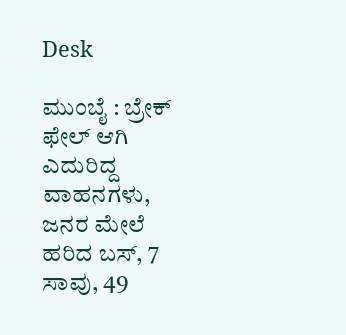Desk

ಮುಂಬೈ : ಬ್ರೇಕ್ ಫೇಲ್ ಆಗಿ ಎದುರಿದ್ದ ವಾಹನಗಳು, ಜನರ ಮೇಲೆ ಹರಿದ ಬಸ್, 7 ಸಾವು, 49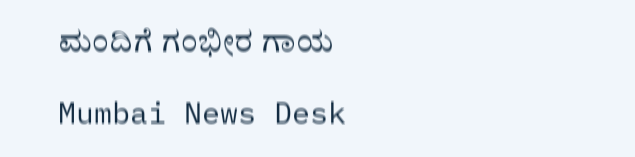ಮಂದಿಗೆ ಗಂಭೀರ ಗಾಯ

Mumbai News Desk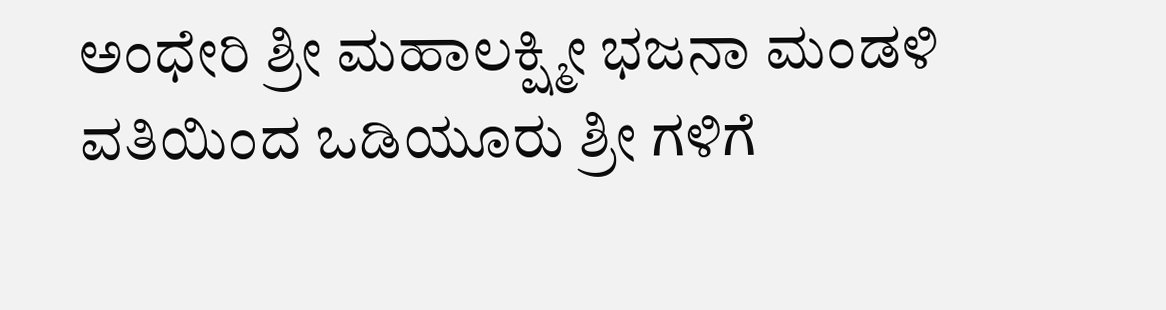ಅಂಧೇರಿ ಶ್ರೀ ಮಹಾಲಕ್ಷ್ಮೀ ಭಜನಾ ಮಂಡಳಿ ವತಿಯಿಂದ ಒಡಿಯೂರು ಶ್ರೀ ಗಳಿಗೆ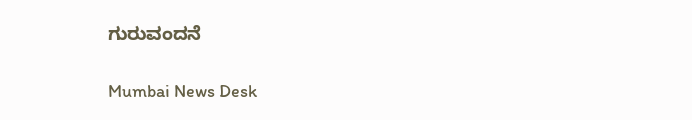ಗುರುವಂದನೆ

Mumbai News Desk